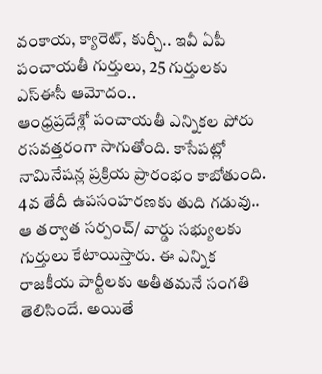వంకాయ, క్యారెట్, కుర్చీ.. ఇవీ ఏపీ పంచాయతీ గుర్తులు, 25 గుర్తులకు ఎస్ఈసీ ఆమోదం..
ఆంధ్రప్రదేశ్లో పంచాయతీ ఎన్నికల పోరు రసవత్తరంగా సాగుతోంది. కాసేపట్లో నామినేషన్ల ప్రక్రియ ప్రారంభం కాబోతుంది. 4వ తేదీ ఉపసంహరణకు తుది గడువు.. ఆ తర్వాత సర్పంచ్/ వార్డు సభ్యులకు గుర్తులు కేటాయిస్తారు. ఈ ఎన్నిక రాజకీయ పార్టీలకు అతీతమనే సంగతి తెలిసిందే. అయితే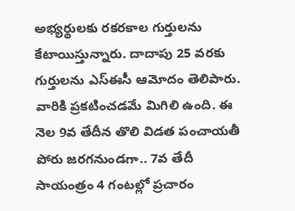అభ్యర్థులకు రకరకాల గుర్తులను కేటాయిస్తున్నారు. దాదాపు 25 వరకు గుర్తులను ఎస్ఈసీ ఆమోదం తెలిపారు. వారికి ప్రకటించడమే మిగిలి ఉంది. ఈ నెల 9వ తేదీన తొలి విడత పంచాయతీ పోరు జరగనుండగా.. 7వ తేదీ సాయంత్రం 4 గంటల్లో ప్రచారం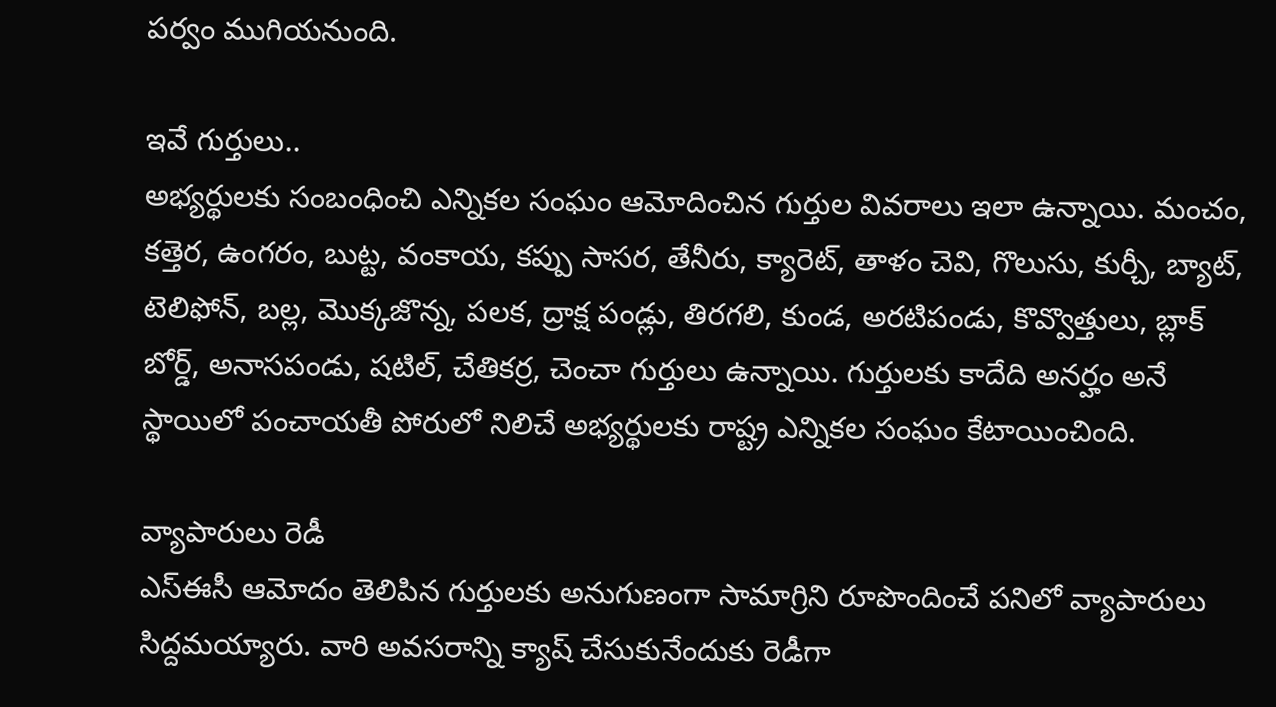పర్వం ముగియనుంది.

ఇవే గుర్తులు..
అభ్యర్థులకు సంబంధించి ఎన్నికల సంఘం ఆమోదించిన గుర్తుల వివరాలు ఇలా ఉన్నాయి. మంచం, కత్తెర, ఉంగరం, బుట్ట, వంకాయ, కప్పు సాసర, తేనీరు, క్యారెట్, తాళం చెవి, గొలుసు, కుర్చీ, బ్యాట్, టెలిఫోన్, బల్ల, మొక్కజొన్న, పలక, ద్రాక్ష పండ్లు, తిరగలి, కుండ, అరటిపండు, కొవ్వొత్తులు, బ్లాక్ బోర్డ్, అనాసపండు, షటిల్, చేతికర్ర, చెంచా గుర్తులు ఉన్నాయి. గుర్తులకు కాదేది అనర్హం అనే స్థాయిలో పంచాయతీ పోరులో నిలిచే అభ్యర్థులకు రాష్ట్ర ఎన్నికల సంఘం కేటాయించింది.

వ్యాపారులు రెడీ
ఎస్ఈసీ ఆమోదం తెలిపిన గుర్తులకు అనుగుణంగా సామాగ్రిని రూపొందించే పనిలో వ్యాపారులు సిద్దమయ్యారు. వారి అవసరాన్ని క్యాష్ చేసుకునేందుకు రెడీగా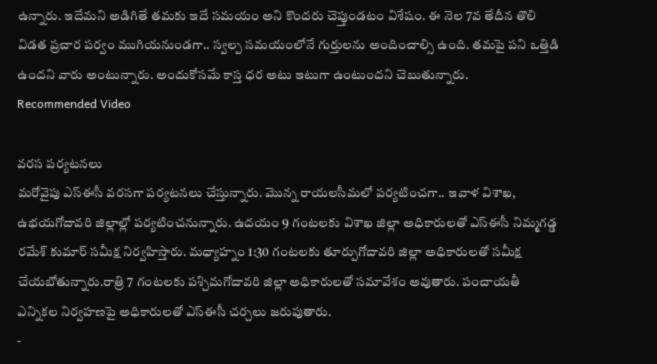ఉన్నారు. ఇదేమని అడిగితే తమకు ఇదే సమయం అని కొందరు చెప్తుండటం విశేషం. ఈ నెల 7వ తేదీన తొలి విడత ప్రచార పర్వం ముగియనుండగా.. స్వల్ప సమయంలోనే గుర్తులను అందించాల్సి ఉంది. తమపై పని ఒత్తిడి ఉందని వారు అంటున్నారు. అందుకోసమే కాస్త ధర అటు ఇటుగా ఉంటుందని చెబుతున్నారు.
Recommended Video

వరస పర్యటనలు
మరోవైపు ఎస్ఈసీ వరసగా పర్యటనలు చేస్తున్నారు. మొన్న రాయలసీమలో పర్యటించగా.. ఇవాళ విశాఖ, ఉభయగోదావరి జిల్లాల్లో పర్యటించనున్నారు. ఉదయం 9 గంటలకు విశాఖ జిల్లా అధికారులతో ఎస్ఈసీ నిమ్మగడ్డ రమేశ్ కుమార్ సమీక్ష నిర్వహిస్తారు. మధ్యాహ్నం 1:30 గంటలకు తూర్పుగోదావరి జిల్లా అధికారులతో సమీక్ష చేయబోతున్నారు.రాత్రి 7 గంటలకు పశ్చిమగోదావరి జిల్లా అధికారులతో సమావేశం అవుతారు. పంచాయతీ ఎన్నికల నిర్వహణపై అధికారులతో ఎస్ఈసీ చర్చలు జరుపుతారు.
-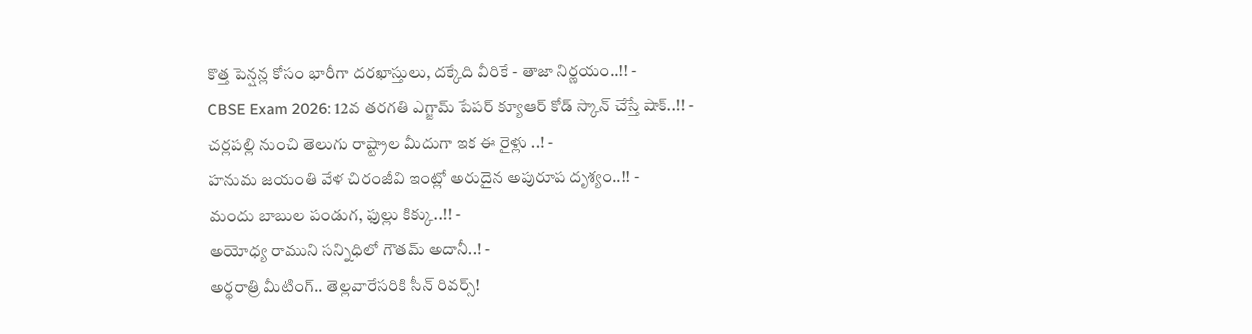కొత్త పెన్షన్ల కోసం భారీగా దరఖాస్తులు, దక్కేది వీరికే - తాజా నిర్ణయం..!! -
CBSE Exam 2026: 12వ తరగతి ఎగ్జామ్ పేపర్ క్యూఆర్ కోడ్ స్కాన్ చేస్తే షాక్..!! -
చర్లపల్లి నుంచి తెలుగు రాష్ట్రాల మీదుగా ఇక ఈ రైళ్లు ..! -
హనుమ జయంతి వేళ చిరంజీవి ఇంట్లో అరుదైన అపురూప దృశ్యం..!! -
మందు బాబుల పండుగ, ఫుల్లు కిక్కు..!! -
అయోధ్య రాముని సన్నిధిలో గౌతమ్ అదానీ..! -
అర్థరాత్రి మీటింగ్.. తెల్లవారేసరికి సీన్ రివర్స్!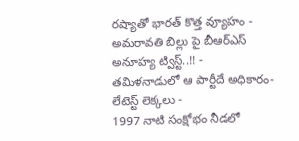రష్యాతో భారత్ కొత్త వ్యూహం -
అమరావతి బిల్లు పై బీఆర్ఎస్ అనూహ్య ట్విస్ట్..!! -
తమిళనాడులో ఆ పార్టీదే అధికారం- లేటెస్ట్ లెక్కలు -
1997 నాటి సంక్షోభం నీడలో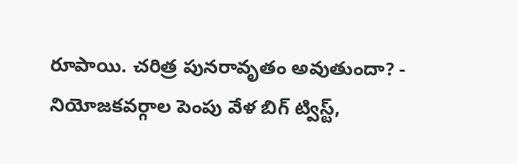రూపాయి. చరిత్ర పునరావృతం అవుతుందా? -
నియోజకవర్గాల పెంపు వేళ బిగ్ ట్విస్ట్,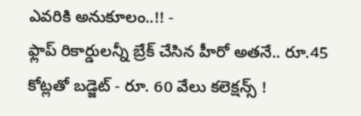ఎవరికి అనుకూలం..!! -
ఫ్లాప్ రికార్డులన్నీ బ్రేక్ చేసిన హీరో అతనే.. రూ.45 కోట్లతో బడ్జెట్ - రూ. 60 వేలు కలెక్షన్స్ !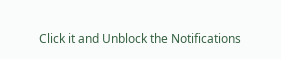Click it and Unblock the Notifications